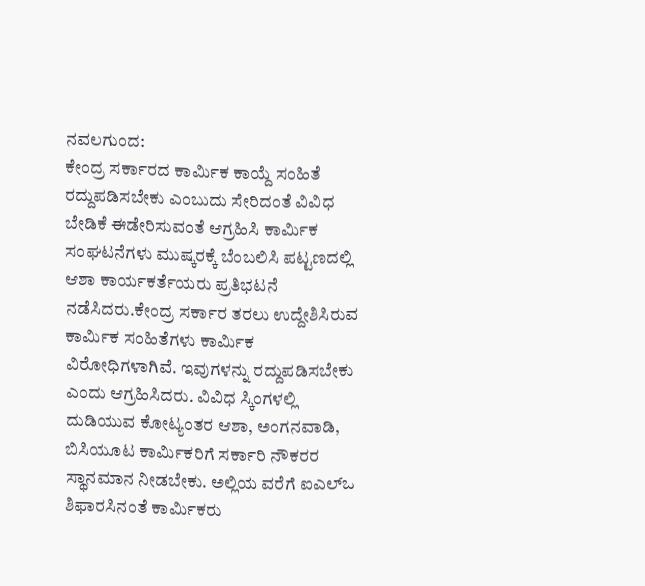ನವಲಗುಂದ:
ಕೇಂದ್ರ ಸರ್ಕಾರದ ಕಾರ್ಮಿಕ ಕಾಯ್ದೆ ಸಂಹಿತೆ ರದ್ದುಪಡಿಸಬೇಕು ಎಂಬುದು ಸೇರಿದಂತೆ ವಿವಿಧ ಬೇಡಿಕೆ ಈಡೇರಿಸುವಂತೆ ಆಗ್ರಹಿಸಿ ಕಾರ್ಮಿಕ ಸಂಘಟನೆಗಳು ಮುಷ್ಕರಕ್ಕೆ ಬೆಂಬಲಿಸಿ ಪಟ್ಟಣದಲ್ಲಿ ಆಶಾ ಕಾರ್ಯಕರ್ತೆಯರು ಪ್ರತಿಭಟನೆ ನಡೆಸಿದರು.ಕೇಂದ್ರ ಸರ್ಕಾರ ತರಲು ಉದ್ದೇಶಿಸಿರುವ ಕಾರ್ಮಿಕ ಸಂಹಿತೆಗಳು ಕಾರ್ಮಿಕ ವಿರೋಧಿಗಳಾಗಿವೆ. ಇವುಗಳನ್ನು ರದ್ದುಪಡಿಸಬೇಕು ಎಂದು ಆಗ್ರಹಿಸಿದರು. ವಿವಿಧ ಸ್ಕಿಂಗಳಲ್ಲಿ ದುಡಿಯುವ ಕೋಟ್ಯಂತರ ಆಶಾ, ಅಂಗನವಾಡಿ, ಬಿಸಿಯೂಟ ಕಾರ್ಮಿಕರಿಗೆ ಸರ್ಕಾರಿ ನೌಕರರ ಸ್ಥಾನಮಾನ ನೀಡಬೇಕು. ಅಲ್ಲಿಯ ವರೆಗೆ ಐಎಲ್ಒ ಶಿಫಾರಸಿನಂತೆ ಕಾರ್ಮಿಕರು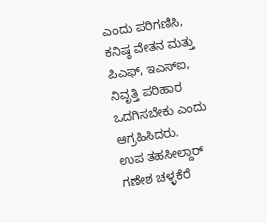ಎಂದು ಪರಿಗಣಿಸಿ, ಕನಿಷ್ಠ ವೇತನ ಮತ್ತು ಪಿಎಫ್, ಇಎಸ್ಐ, ನಿವೃತ್ತಿ ಪರಿಹಾರ ಒದಗಿಸಬೇಕು ಎಂದು ಆಗ್ರಹಿಸಿದರು.
ಉಪ ತಹಸೀಲ್ದಾರ್ ಗಣೇಶ ಚಳ್ಳಕೆರೆ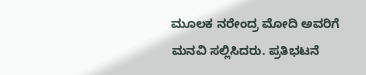ಮೂಲಕ ನರೇಂದ್ರ ಮೋದಿ ಅವರಿಗೆ ಮನವಿ ಸಲ್ಲಿಸಿದರು. ಪ್ರತಿಭಟನೆ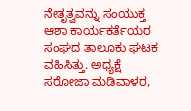ನೇತೃತ್ವವನ್ನು ಸಂಯುಕ್ತ ಆಶಾ ಕಾರ್ಯಕರ್ತೆಯರ ಸಂಘದ ತಾಲೂಕು ಘಟಕ ವಹಿಸಿತ್ತು. ಅಧ್ಯಕ್ಷೆ ಸರೋಜಾ ಮಡಿವಾಳರ,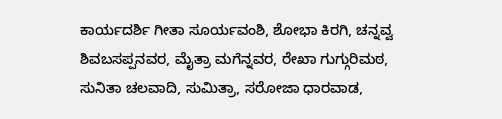ಕಾರ್ಯದರ್ಶಿ ಗೀತಾ ಸೂರ್ಯವಂಶಿ, ಶೋಭಾ ಕಿರಗಿ, ಚನ್ನವ್ವ ಶಿವಬಸಪ್ಪನವರ, ಮೈತ್ರಾ ಮಗೆನ್ನವರ, ರೇಖಾ ಗುಗ್ಗುರಿಮಠ, ಸುನಿತಾ ಚಲವಾದಿ, ಸುಮಿತ್ರಾ, ಸರೋಜಾ ಧಾರವಾಡ,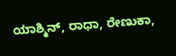ಯಾಶ್ಮಿನ್, ರಾಧಾ, ರೇಣುಕಾ,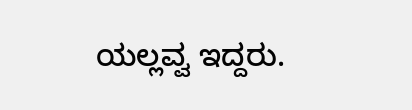ಯಲ್ಲವ್ವ ಇದ್ದರು.